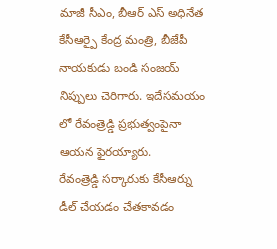మాజీ సీఎం, బీఆర్ ఎస్ అధినేత కేసీఆర్పై కేంద్ర మంత్రి, బీజేపీ నాయకుడు బండి సంజయ్ నిప్పులు చెరిగారు. ఇదేసమయం లో రేవంత్రెడ్డి ప్రభుత్వంపైనా ఆయన ఫైరయ్యారు.
రేవంత్రెడ్డి సర్కారుకు కేసీఆర్ను డీల్ చేయడం చేతకావడం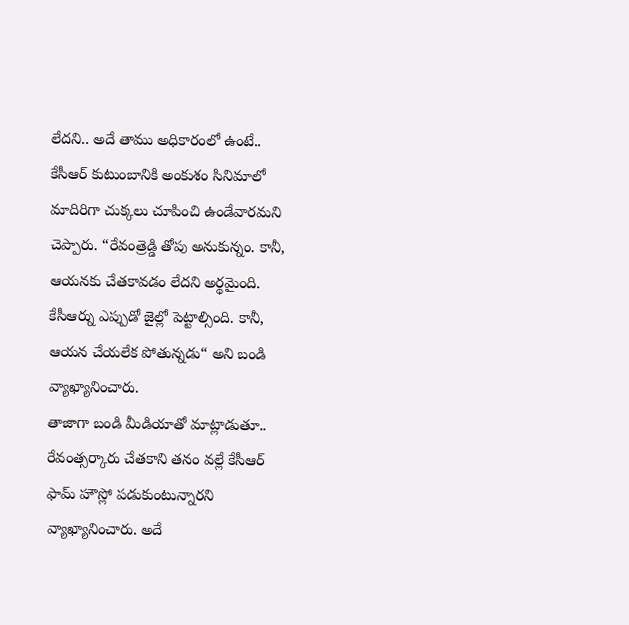లేదని.. అదే తాము అధికారంలో ఉంటే.. కేసీఆర్ కుటుంబానికి అంకుశం సినిమాలో మాదిరిగా చుక్కలు చూపించి ఉండేవారమని చెప్పారు. “రేవంత్రెడ్డి తోపు అనుకున్నం. కానీ, ఆయనకు చేతకావడం లేదని అర్థమైంది. కేసీఆర్ను ఎప్పుడో జైల్లో పెట్టాల్సింది. కానీ, ఆయన చేయలేక పోతున్నడు“ అని బండి వ్యాఖ్యానించారు.
తాజాగా బండి మీడియాతో మాట్లాడుతూ.. రేవంత్సర్కారు చేతకాని తనం వల్లే కేసీఆర్ ఫామ్ హౌస్లో పడుకుంటున్నారని వ్యాఖ్యానించారు. అదే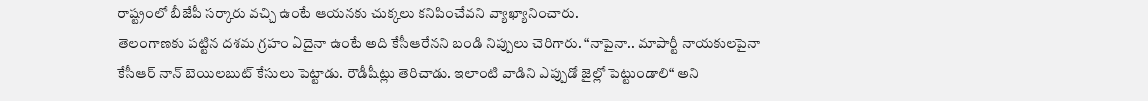రాష్ట్రంలో బీజేపీ సర్కారు వచ్చి ఉంటే ఆయనకు చుక్కలు కనిపించేవని వ్యాఖ్యానించారు.
తెలంగాణకు పట్టిన దశమ గ్రహం ఏదైనా ఉంటే అది కేసీఆరేనని బండి నిప్పులు చెరిగారు. “నాపైనా.. మాపార్టీ నాయకులపైనా కేసీఆర్ నాన్ బెయిలబుట్ కేసులు పెట్టాడు. రౌడీషీట్లు తెరిచాడు. ఇలాంటి వాడిని ఎప్పుడో జైల్లో పెట్టుండాలి“ అని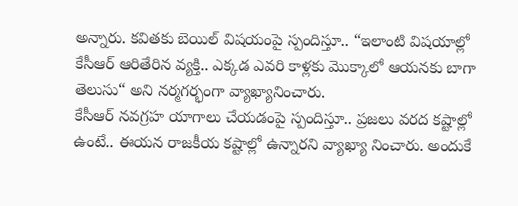అన్నారు. కవితకు బెయిల్ విషయంపై స్పందిస్తూ.. “ఇలాంటి విషయాల్లో కేసీఆర్ ఆరితేరిన వ్యక్తి.. ఎక్కడ ఎవరి కాళ్లకు మొక్కాలో ఆయనకు బాగా తెలుసు“ అని నర్మగర్భంగా వ్యాఖ్యానించారు.
కేసీఆర్ నవగ్రహ యాగాలు చేయడంపై స్పందిస్తూ.. ప్రజలు వరద కష్టాల్లో ఉంటే.. ఈయన రాజకీయ కష్టాల్లో ఉన్నారని వ్యాఖ్యా నించారు. అందుకే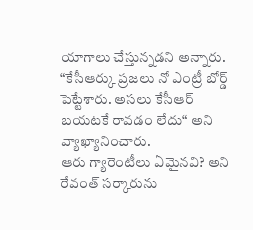యాగాలు చేస్తున్నడని అన్నారు. “కేసీఆర్కు ప్రజలు నో ఎంట్రీ బోర్డ్ పెట్టేశారు. అసలు కేసీఆర్ బయటకే రావడం లేదు“ అని వ్యాఖ్యానించారు.
ఆరు గ్యారెంటీలు ఏమైనవి? అని రేవంత్ సర్కారును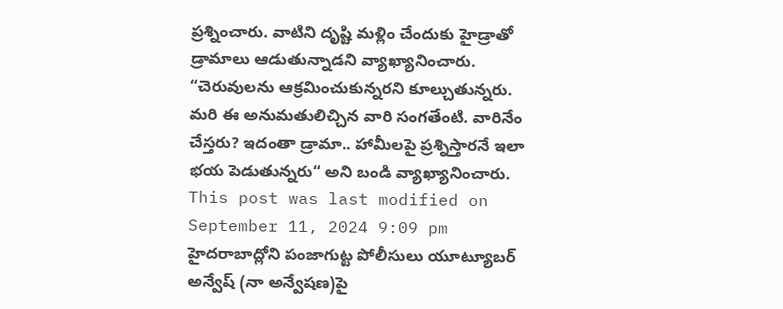ప్రశ్నించారు. వాటిని దృష్టి మళ్లిం చేందుకు హైడ్రాతో డ్రామాలు ఆడుతున్నాడని వ్యాఖ్యానించారు. “చెరువులను ఆక్రమించుకున్నరని కూల్చుతున్నరు. మరి ఈ అనుమతులిచ్చిన వారి సంగతేంటి. వారినేం చేస్తరు? ఇదంతా డ్రామా.. హామీలపై ప్రశ్నిస్తారనే ఇలా భయ పెడుతున్నరు“ అని బండి వ్యాఖ్యానించారు.
This post was last modified on September 11, 2024 9:09 pm
హైదరాబాద్లోని పంజాగుట్ట పోలీసులు యూట్యూబర్ అన్వేష్ (నా అన్వేషణ)పై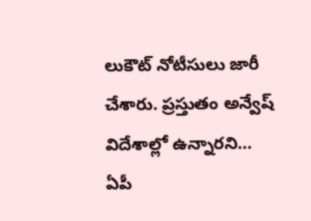లుకౌట్ నోటీసులు జారీ చేశారు. ప్రస్తుతం అన్వేష్ విదేశాల్లో ఉన్నారని…
ఏపీ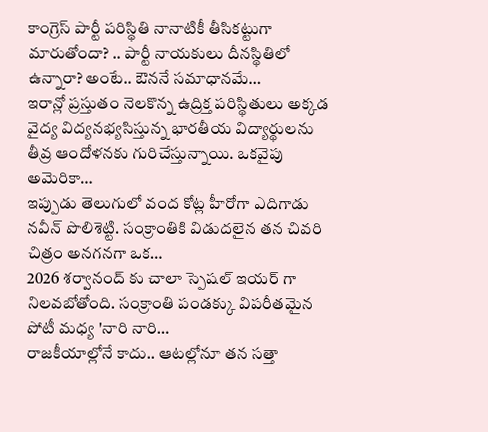కాంగ్రెస్ పార్టీ పరిస్థితి నానాటికీ తీసికట్టుగా మారుతోందా? .. పార్టీ నాయకులు దీనస్థితిలో ఉన్నారా? అంటే.. ఔననే సమాధానమే…
ఇరాన్లో ప్రస్తుతం నెలకొన్న ఉద్రిక్త పరిస్థితులు అక్కడ వైద్య విద్యనభ్యసిస్తున్న భారతీయ విద్యార్థులను తీవ్ర ఆందోళనకు గురిచేస్తున్నాయి. ఒకవైపు అమెరికా…
ఇప్పుడు తెలుగులో వంద కోట్ల హీరోగా ఎదిగాడు నవీన్ పొలిశెట్టి. సంక్రాంతికి విడుదలైన తన చివరి చిత్రం అనగనగా ఒక…
2026 శర్వానంద్ కు చాలా స్పెషల్ ఇయర్ గా నిలవబోతోంది. సంక్రాంతి పండక్కు విపరీతమైన పోటీ మధ్య 'నారి నారి…
రాజకీయాల్లోనే కాదు.. ఆటల్లోనూ తన సత్తా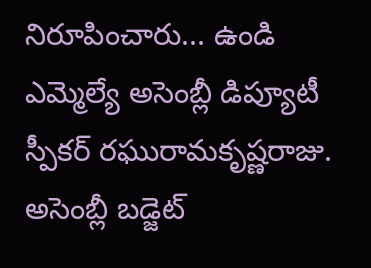నిరూపించారు... ఉండి ఎమ్మెల్యే అసెంబ్లీ డిప్యూటీ స్పీకర్ రఘురామకృష్ణరాజు. అసెంబ్లీ బడ్జెట్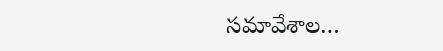సమావేశాల…